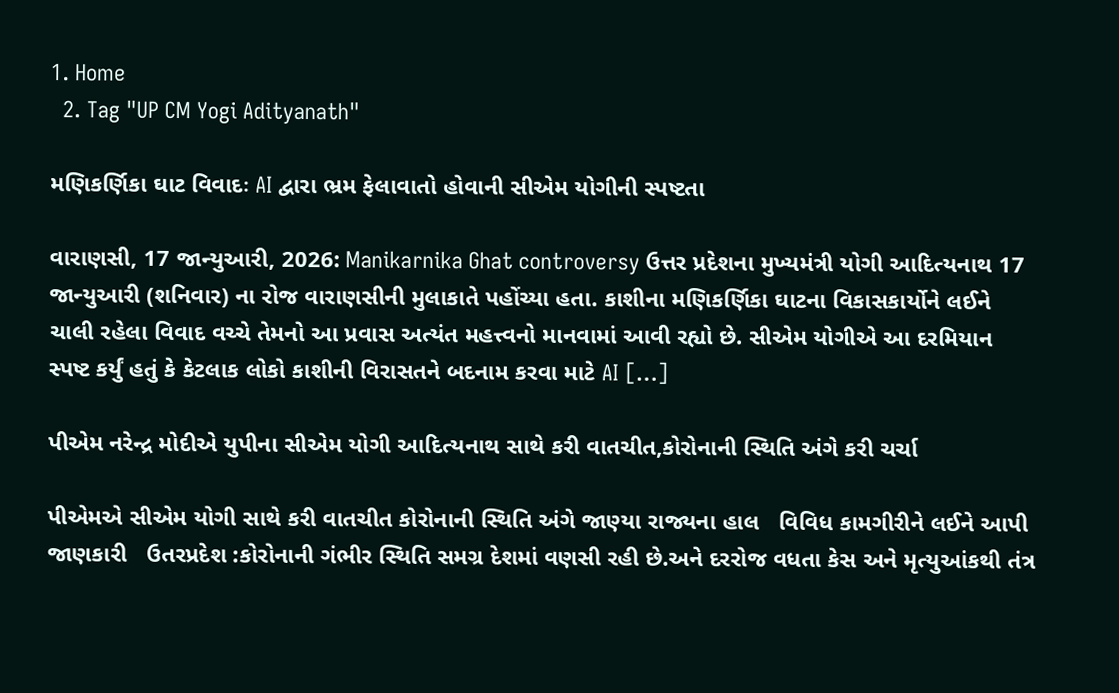1. Home
  2. Tag "UP CM Yogi Adityanath"

મણિકર્ણિકા ઘાટ વિવાદઃ AI દ્વારા ભ્રમ ફેલાવાતો હોવાની સીએમ યોગીની સ્પષ્ટતા

વારાણસી, 17 જાન્યુઆરી, 2026: Manikarnika Ghat controversy ઉત્તર પ્રદેશના મુખ્યમંત્રી યોગી આદિત્યનાથ 17 જાન્યુઆરી (શનિવાર) ના રોજ વારાણસીની મુલાકાતે પહોંચ્યા હતા. કાશીના મણિકર્ણિકા ઘાટના વિકાસકાર્યોને લઈને ચાલી રહેલા વિવાદ વચ્ચે તેમનો આ પ્રવાસ અત્યંત મહત્ત્વનો માનવામાં આવી રહ્યો છે. સીએમ યોગીએ આ દરમિયાન સ્પષ્ટ કર્યું હતું કે કેટલાક લોકો કાશીની વિરાસતને બદનામ કરવા માટે AI […]

પીએમ નરેન્દ્ર મોદીએ યુપીના સીએમ યોગી આદિત્યનાથ સાથે કરી વાતચીત,કોરોનાની સ્થિતિ અંગે કરી ચર્ચા

પીએમએ સીએમ યોગી સાથે કરી વાતચીત કોરોનાની સ્થિતિ અંગે જાણ્યા રાજ્યના હાલ   વિવિધ કામગીરીને લઈને આપી જાણકારી   ઉતરપ્રદેશ :કોરોનાની ગંભીર સ્થિતિ સમગ્ર દેશમાં વણસી રહી છે.અને દરરોજ વધતા કેસ અને મૃત્યુઆંકથી તંત્ર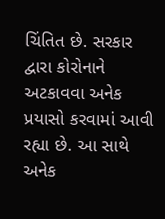ચિંતિત છે. સરકાર દ્વારા કોરોનાને અટકાવવા અનેક પ્રયાસો કરવામાં આવી રહ્યા છે. આ સાથે અનેક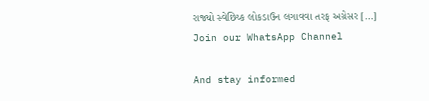રાજ્યો સ્વેછિચ્ક લોકડાઉન લગાવવા તરફ અગ્રેસર […]
Join our WhatsApp Channel

And stay informed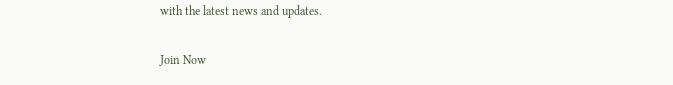with the latest news and updates.

Join Now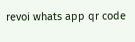revoi whats app qr code